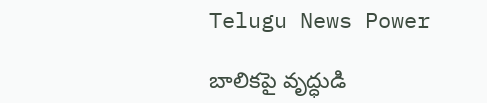Telugu News Power

బాలికపై వృద్ధుడి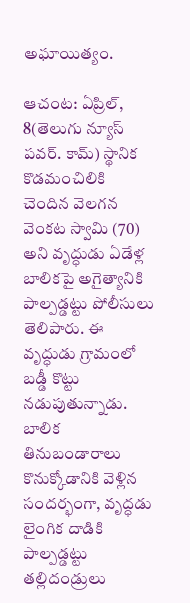అఘాయిత్యం.

ఆచంట: ఏప్రిల్, 8(తెలుగు న్యూస్ పవర్. కామ్) స్థానిక కొడమంచిలికి చెందిన వెలగన వెంకట స్వామి (70) అని వృద్ధుడు ఏడేళ్ల బాలికపై అగైత్యానికి పాల్పడ్డట్టు పోలీసులు తెలిపారు. ఈ వృద్ధుడు గ్రామంలో బడ్డీ కొట్టు నడుపుతున్నాడు. బాలిక తినుబండారాలు కొనుక్కోడానికి వెళ్లిన సందర్భంగా, వృద్ధడు లైంగిక దాడికి పాల్పడ్డట్టు తల్లిదండ్రులు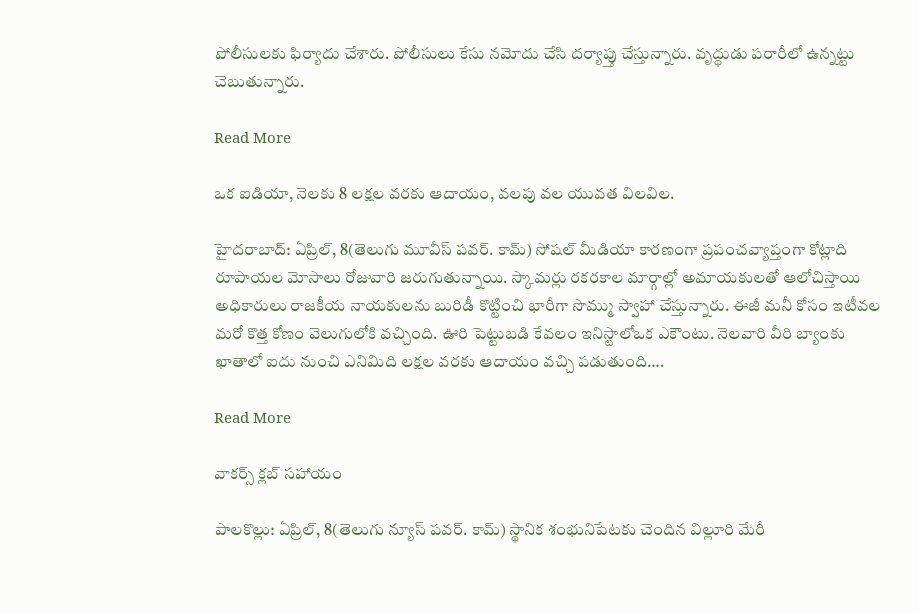పోలీసులకు ఫిర్యాదు చేశారు. పోలీసులు కేసు నమోదు చేసి దర్యాప్తు చేస్తున్నారు. వృద్ధుడు పరారీలో ఉన్నట్టు చెబుతున్నారు.

Read More

ఒక ఐడియా, నెలకు 8 లక్షల వరకు ఆదాయం, వలపు వల యువత విలవిల.

హైదరాబాద్: ఏప్రిల్, 8(తెలుగు మూవీస్ పవర్. కామ్) సోషల్ మీడియా కారణంగా ప్రపంచవ్యాప్తంగా కోట్లాది రూపాయల మోసాలు రోజువారి జరుగుతున్నాయి. స్కామర్లు రకరకాల మార్గాల్లో అమాయకులతో ఆలోచిస్తాయి అధికారులు రాజకీయ నాయకులను బురిడీ కొట్టించి భారీగా సొమ్ము స్వాహా చేస్తున్నారు. ఈజీ మనీ కోసం ఇటీవల మరో కొత్త కోణం వెలుగులోకి వచ్చింది. ఊరి పెట్టుబడి కేవలం ఇనిస్టాలోఒక ఎకౌంటు. నెలవారి వీరి బ్యాంకు ఖాతాలో ఐదు నుంచి ఎనిమిది లక్షల వరకు ఆదాయం వచ్చి పడుతుంది….

Read More

వాకర్స్ క్లబ్ సహాయం

పాలకొల్లు: ఏప్రిల్, 8(తెలుగు న్యూస్ పవర్. కామ్) స్థానిక శంభునిపేటకు చెందిన విల్లూరి మేరీ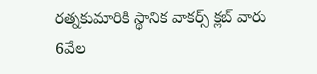రత్నకుమారికి స్థానిక వాకర్స్ క్లబ్ వారు 6వేల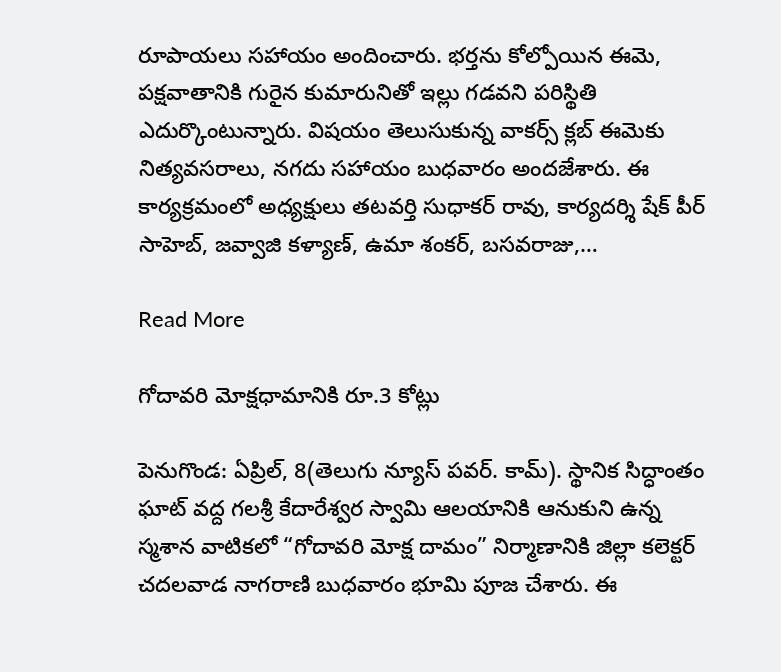రూపాయలు సహాయం అందించారు. భర్తను కోల్పోయిన ఈమె, పక్షవాతానికి గురైన కుమారునితో ఇల్లు గడవని పరిస్థితి ఎదుర్కొంటున్నారు. విషయం తెలుసుకున్న వాకర్స్ క్లబ్ ఈమెకు నిత్యవసరాలు, నగదు సహాయం బుధవారం అందజేశారు. ఈ కార్యక్రమంలో అధ్యక్షులు తటవర్తి సుధాకర్ రావు, కార్యదర్శి షేక్ పీర్ సాహెబ్, జవ్వాజి కళ్యాణ్, ఉమా శంకర్, బసవరాజు,…

Read More

గోదావరి మోక్షధామానికి రూ.3 కోట్లు

పెనుగొండ: ఏప్రిల్, 8(తెలుగు న్యూస్ పవర్. కామ్). స్థానిక సిద్ధాంతం ఘాట్ వద్ద గలశ్రీ కేదారేశ్వర స్వామి ఆలయానికి ఆనుకుని ఉన్న స్మశాన వాటికలో “గోదావరి మోక్ష దామం” నిర్మాణానికి జిల్లా కలెక్టర్ చదలవాడ నాగరాణి బుధవారం భూమి పూజ చేశారు. ఈ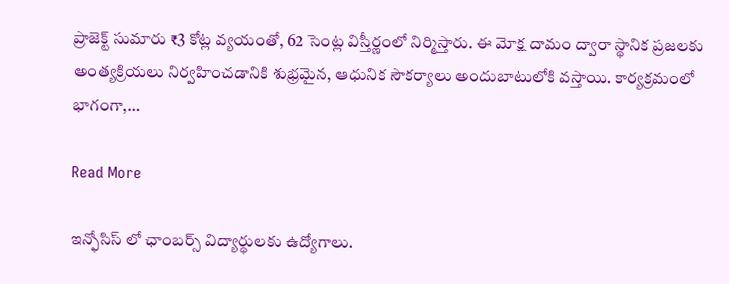ప్రాజెక్ట్ సుమారు ₹3 కోట్ల వ్యయంతో, 62 సెంట్ల విస్తీర్ణంలో నిర్మిస్తారు. ఈ మోక్ష దామం ద్వారా స్థానిక ప్రజలకు అంత్యక్రియలు నిర్వహించడానికి శుభ్రమైన, ఆధునిక సౌకర్యాలు అందుబాటులోకి వస్తాయి. కార్యక్రమంలో భాగంగా,…

Read More

ఇన్ఫోసిస్ లో ఛాంబర్స్ విద్యార్థులకు ఉద్యోగాలు.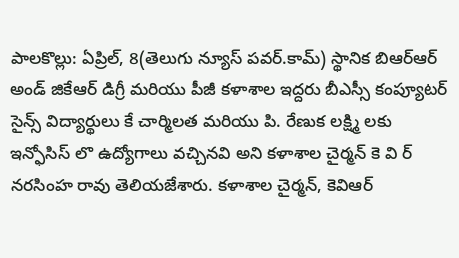పాలకొల్లు: ఏప్రిల్, 8(తెలుగు న్యూస్ పవర్.కామ్) స్థానిక బిఆర్ఆర్ అండ్ జికేఆర్ డిగ్రీ మరియు పీజీ కళాశాల ఇద్దరు బీఎస్సీ కంప్యూటర్ సైన్స్ విద్యార్థులు కే చార్మిలత మరియు పి. రేణుక లక్ష్మి లకు ఇన్ఫోసిస్ లొ ఉద్యోగాలు వచ్చినవి అని కళాశాల చైర్మన్ కె వి ర్ నరసింహ రావు తెలియజేశారు. కళాశాల చైర్మన్, కెవిఆర్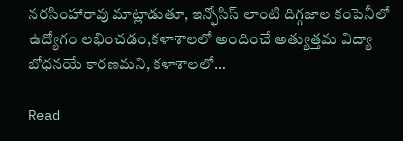నరసింహారావు మాట్లాడుతూ, ఇన్ఫోసిస్ లాంటి దిగ్గజాల కంపెనీలో ఉద్యోగం లభించడం,కళాశాలలో అందించే అత్యుత్తమ విద్యా బోధనయే కారణమని, కళాశాలలో…

Read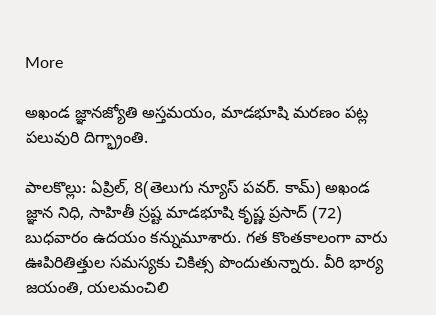More

అఖండ జ్ఞానజ్యోతి అస్తమయం, మాడభూషి మరణం పట్ల పలువురి దిగ్భ్రాంతి.

పాలకొల్లు: ఏప్రిల్, 8(తెలుగు న్యూస్ పవర్. కామ్) అఖండ జ్ఞాన నిధి, సాహితీ స్రష్ట మాడభూషి కృష్ణ ప్రసాద్ (72) బుధవారం ఉదయం కన్నుమూశారు. గత కొంతకాలంగా వారు ఊపిరితిత్తుల సమస్యకు చికిత్స పొందుతున్నారు. వీరి భార్య జయంతి, యలమంచిలి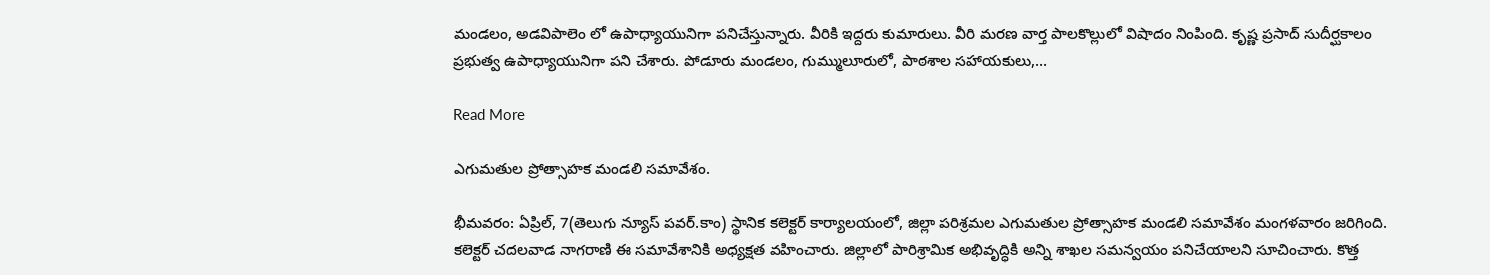మండలం, అడవిపాలెం లో ఉపాధ్యాయునిగా పనిచేస్తున్నారు. వీరికి ఇద్దరు కుమారులు. వీరి మరణ వార్త పాలకొల్లులో విషాదం నింపింది. కృష్ణ ప్రసాద్ సుదీర్ఘకాలం ప్రభుత్వ ఉపాధ్యాయునిగా పని చేశారు. పోడూరు మండలం, గుమ్ములూరులో, పాఠశాల సహాయకులు,…

Read More

ఎగుమతుల ప్రోత్సాహక మండలి సమావేశం.

భీమవరం: ఏప్రిల్, 7(తెలుగు న్యూస్ పవర్.కాం) స్థానిక కలెక్టర్ కార్యాలయంలో, జిల్లా పరిశ్రమల ఎగుమతుల ప్రోత్సాహక మండలి సమావేశం మంగళవారం జరిగింది. కలెక్టర్ చదలవాడ నాగరాణి ఈ సమావేశానికి అధ్యక్షత వహించారు. జిల్లాలో పారిశ్రామిక అభివృద్ధికి అన్ని శాఖల సమన్వయం పనిచేయాలని సూచించారు. కొత్త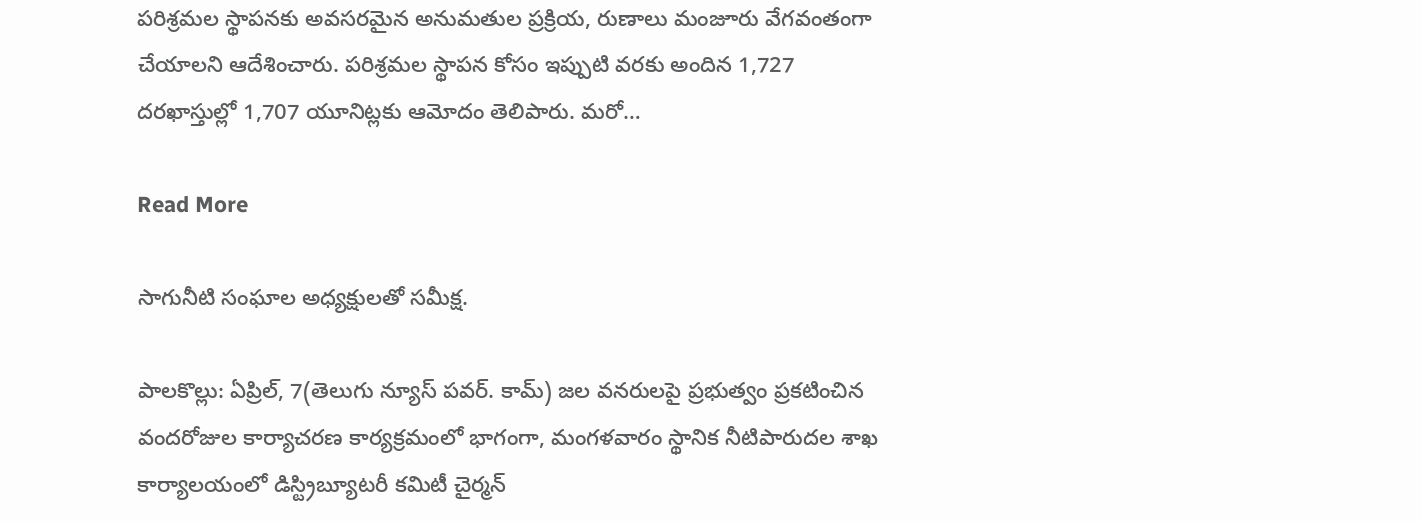పరిశ్రమల స్థాపనకు అవసరమైన అనుమతుల ప్రక్రియ, రుణాలు మంజూరు వేగవంతంగా చేయాలని ఆదేశించారు. పరిశ్రమల స్థాపన కోసం ఇప్పుటి వరకు అందిన 1,727 దరఖాస్తుల్లో 1,707 యూనిట్లకు ఆమోదం తెలిపారు. మరో…

Read More

సాగునీటి సంఘాల అధ్యక్షులతో సమీక్ష.

పాలకొల్లు: ఏప్రిల్, 7(తెలుగు న్యూస్ పవర్. కామ్) జల వనరులపై ప్రభుత్వం ప్రకటించిన వందరోజుల కార్యాచరణ కార్యక్రమంలో భాగంగా, మంగళవారం స్థానిక నీటిపారుదల శాఖ కార్యాలయంలో డిస్ట్రిబ్యూటరీ కమిటీ చైర్మన్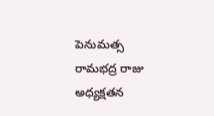పెనుమత్స రామభద్ర రాజు అధ్యక్షతన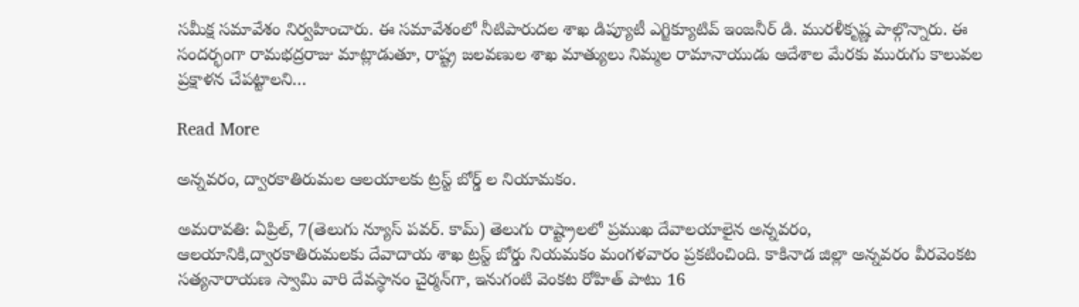సమీక్ష సమావేశం నిర్వహించారు. ఈ సమావేశంలో నీటిపారుదల శాఖ డిప్యూటీ ఎగ్జిక్యూటివ్ ఇంజనీర్ డి. మురళీకృష్ణ పాల్గొన్నారు. ఈ సందర్భంగా రామభద్రరాజు మాట్లాడుతూ, రాష్ట్ర జలవణుల శాఖ మాత్యులు నిమ్మల రామానాయుడు ఆదేశాల మేరకు మురుగు కాలువల ప్రక్షాళన చేపట్టాలని…

Read More

అన్నవరం, ద్వారకాతిరుమల ఆలయాలకు ట్రస్ట్ బోర్డ్ ల నియామకం.

అమరావతి: ఏప్రిల్, 7(తెలుగు న్యూస్ పవర్. కామ్) తెలుగు రాష్ట్రాలలో ప్రముఖ దేవాలయాలైన అన్నవరం, ఆలయానికి,ద్వారకాతిరుమలకు దేవాదాయ శాఖ ట్రస్ట్ బోర్డు నియమకం మంగళవారం ప్రకటించింది. కాకినాడ జిల్లా అన్నవరం వీరవెంకట సత్యనారాయణ స్వామి వారి దేవస్థానం చైర్మన్‌గా, ఇనుగంటి వెంకట రోహిత్ పాటు 16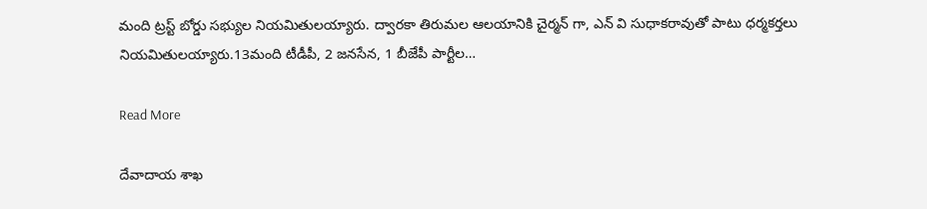మంది ట్రస్ట్ బోర్డు సభ్యుల నియమితులయ్యారు. ద్వారకా తిరుమల ఆలయానికి చైర్మన్ గా, ఎన్ వి సుధాకరావుతో పాటు ధర్మకర్తలు నియమితులయ్యారు.13మంది టీడీపీ, 2 జనసేన, 1 బీజేపీ పార్టీల…

Read More

దేవాదాయ శాఖ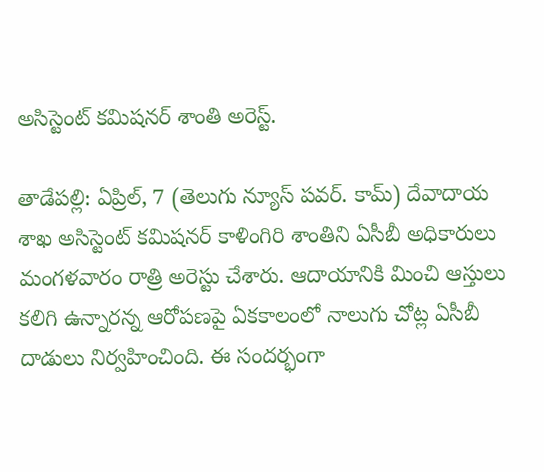అసిస్టెంట్ కమిషనర్ శాంతి అరెస్ట్.

తాడేపల్లి: ఏప్రిల్, 7 (తెలుగు న్యూస్ పవర్. కామ్) దేవాదాయ శాఖ అసిస్టెంట్ కమిషనర్ కాళింగిరి శాంతిని ఏసీబీ అధికారులు మంగళవారం రాత్రి అరెస్టు చేశారు. ఆదాయానికి మించి ఆస్తులు కలిగి ఉన్నారన్న ఆరోపణపై ఏకకాలంలో నాలుగు చోట్ల ఏసీబీ దాడులు నిర్వహించింది. ఈ సందర్భంగా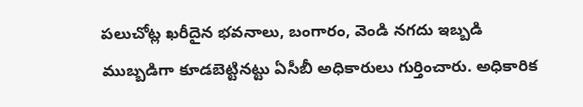పలుచోట్ల ఖరీదైన భవనాలు, బంగారం, వెండి నగదు ఇబ్బడి ముబ్బడిగా కూడబెట్టినట్టు ఏసీబీ అధికారులు గుర్తించారు. అధికారిక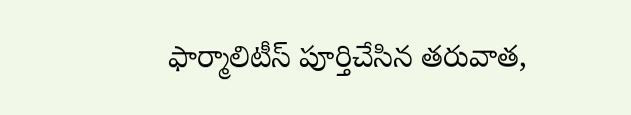ఫార్మాలిటీస్ పూర్తిచేసిన తరువాత,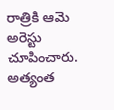రాత్రికి ఆమె అరెస్టు చూపించారు. అత్యంత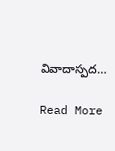వివాదాస్పద…

Read More